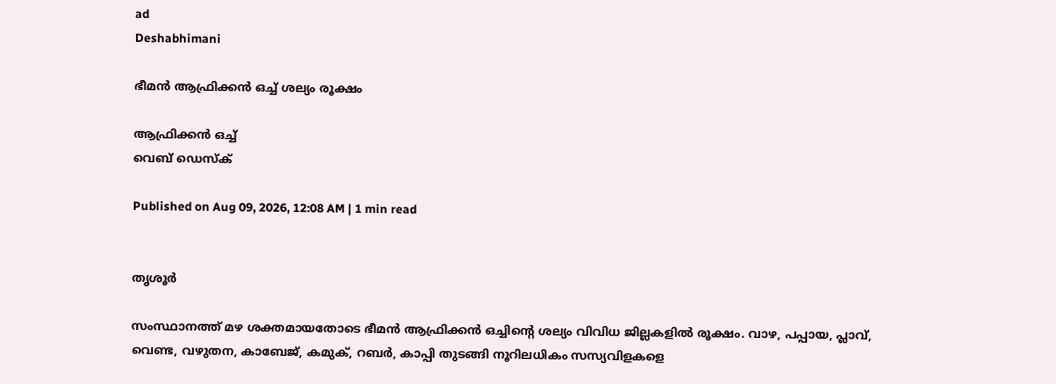ad
Deshabhimani

ഭീമൻ ആഫ്രിക്കൻ ഒച്ച്‌ ശല്യം രൂക്ഷം

ആഫ്രിക്കൻ ഒച്ച്‌
വെബ് ഡെസ്ക്

Published on Aug 09, 2026, 12:08 AM | 1 min read


തൃശൂർ

സംസ്ഥാനത്ത് മഴ ശക്തമായതോടെ ഭീമൻ ആഫ്രിക്കൻ ഒച്ചിന്റെ ശല്യം വിവിധ ജില്ലകളിൽ രൂക്ഷം. വാഴ, പപ്പായ, പ്ലാവ്, വെണ്ട, വഴുതന, കാബേജ്, കമുക്, റബർ, കാപ്പി തുടങ്ങി നൂറിലധികം സസ്യവിളകളെ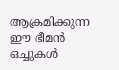ആക്രമിക്കുന്ന ഈ ഭീമൻ ഒച്ചുകൾ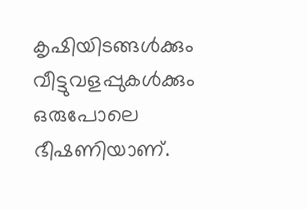കൃഷിയിടങ്ങൾക്കും വീട്ടുവളപ്പുകൾക്കും ഒരുപോലെ ഭീഷണിയാണ്.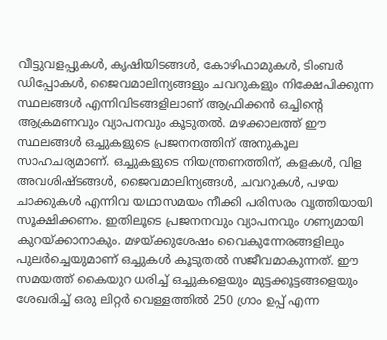വീട്ടുവളപ്പുകൾ, കൃഷിയിടങ്ങൾ, കോഴിഫാമുകൾ, ടിംബർ ഡിപ്പോകൾ, ജൈവമാലിന്യങ്ങളും ചവറുകളും നിക്ഷേപിക്കുന്ന സ്ഥലങ്ങൾ എന്നിവിടങ്ങളിലാണ് ആഫ്രിക്കൻ ഒച്ചിന്റെ ആക്രമണവും വ്യാപനവും കൂടുതൽ. മഴക്കാലത്ത് ഈ സ്ഥലങ്ങൾ ഒച്ചുകളുടെ പ്രജനനത്തിന് അനുകൂല സാഹചര്യമാണ്‌. ഒച്ചുകളുടെ നിയന്ത്രണത്തിന്‌, കളകൾ, വിള അവശിഷ്ടങ്ങൾ, ജൈവമാലിന്യങ്ങൾ, ചവറുകൾ, പഴയ ചാക്കുകൾ എന്നിവ യഥാസമയം നീക്കി പരിസരം വൃത്തിയായി സൂക്ഷിക്കണം. ഇതിലൂടെ പ്രജനനവും വ്യാപനവും ഗണ്യമായി കുറയ്ക്കാനാകും. മഴയ്ക്കുശേഷം വൈകുന്നേരങ്ങളിലും പുലർച്ചെയുമാണ് ഒച്ചുകൾ കൂടുതൽ സജീവമാകുന്നത്. ഈ സമയത്ത് കൈയുറ ധരിച്ച് ഒച്ചുകളെയും മുട്ടക്കൂട്ടങ്ങളെയും ശേഖരിച്ച് ഒരു ലിറ്റർ വെള്ളത്തിൽ 250 ഗ്രാം ഉപ്പ് എന്ന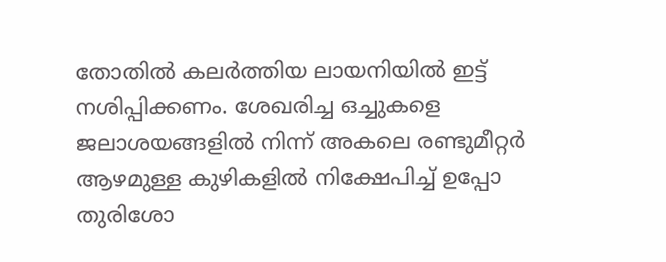തോതിൽ കലർത്തിയ ലായനിയിൽ ഇട്ട് നശിപ്പിക്കണം. ശേഖരിച്ച ഒച്ചുകളെ ജലാശയങ്ങളിൽ നിന്ന് അകലെ രണ്ടുമീറ്റർ ആഴമുള്ള കുഴികളിൽ നിക്ഷേപിച്ച് ഉപ്പോ തുരിശോ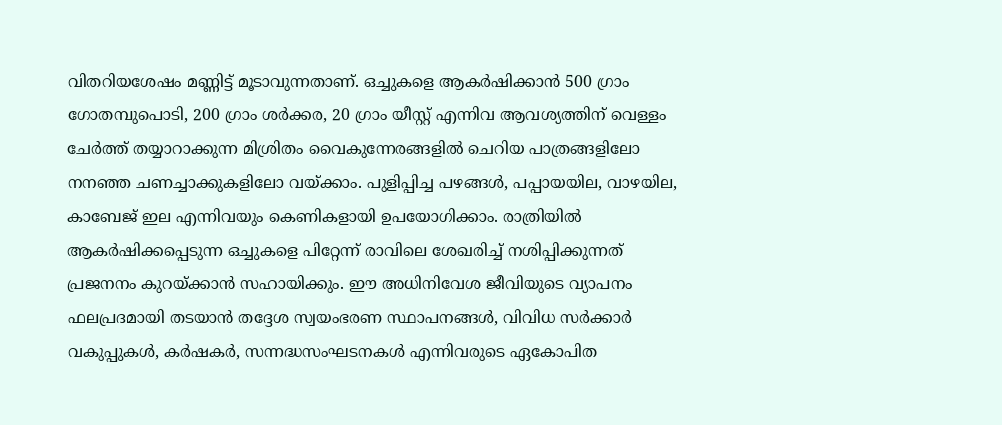വിതറിയശേഷം മണ്ണിട്ട് മൂടാവുന്നതാണ്‌. ഒച്ചുകളെ ആകർഷിക്കാൻ 500 ഗ്രാം ഗോതമ്പുപൊടി, 200 ഗ്രാം ശർക്കര, 20 ഗ്രാം യീസ്റ്റ് എന്നിവ ആവശ്യത്തിന് വെള്ളം ചേർത്ത് തയ്യാറാക്കുന്ന മിശ്രിതം വൈകുന്നേരങ്ങളിൽ ചെറിയ പാത്രങ്ങളിലോ നനഞ്ഞ ചണച്ചാക്കുകളിലോ വയ്ക്കാം. പുളിപ്പിച്ച പഴങ്ങൾ, പപ്പായയില, വാഴയില, കാബേജ് ഇല എന്നിവയും കെണികളായി ഉപയോഗിക്കാം. രാത്രിയിൽ ആകർഷിക്കപ്പെടുന്ന ഒച്ചുകളെ പിറ്റേന്ന് രാവിലെ ശേഖരിച്ച് നശിപ്പിക്കുന്നത് പ്രജനനം കുറയ്ക്കാൻ സഹായിക്കും. ഈ അധിനിവേശ ജീവിയുടെ വ്യാപനം ഫലപ്രദമായി തടയാൻ തദ്ദേശ സ്വയംഭരണ സ്ഥാപനങ്ങൾ, വിവിധ സർക്കാർ വകുപ്പുകൾ, കർഷകർ, സന്നദ്ധസംഘടനകൾ എന്നിവരുടെ ഏകോപിത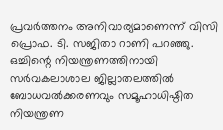പ്രവർത്തനം അനിവാര്യമാണെന്ന് വിസി പ്രൊഫ. ടി. സജിതാ റാണി പറഞ്ഞു. ഒച്ചിന്റെ നിയന്ത്രണത്തിനായി സർവകലാശാല ജില്ലാതലത്തിൽ ബോധവൽക്കരണവും സമൂഹാധിഷ്ഠിത നിയന്ത്രണ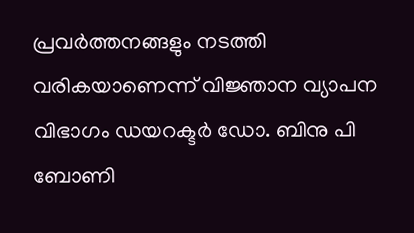പ്രവർത്തനങ്ങളും നടത്തി വരികയാണെന്ന് വിജ്ഞാന വ്യാപന വിഭാഗം ഡയറക്ടർ ഡോ. ബിനു പി ബോണി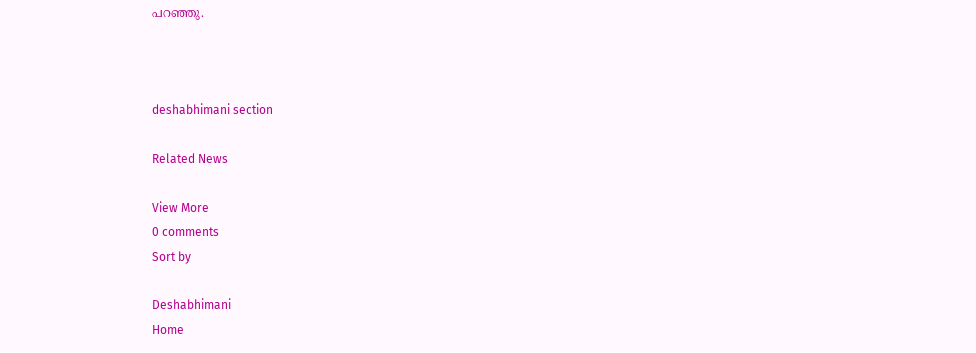പറഞ്ഞു.



deshabhimani section

Related News

View More
0 comments
Sort by

Deshabhimani
Home